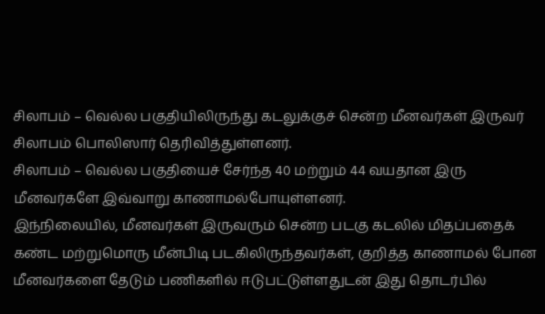சிலாபம் – வெல்ல பகுதியிலிருந்து கடலுக்குச் சென்ற மீனவர்கள் இருவர் சிலாபம் பொலிஸார் தெரிவித்துள்ளனர்.
சிலாபம் – வெல்ல பகுதியைச் சேர்ந்த 40 மற்றும் 44 வயதான இரு மீனவர்களே இவ்வாறு காணாமல்போயுள்ளனர்.
இந்நிலையில், மீனவர்கள் இருவரும் சென்ற படகு கடலில் மிதப்பதைக் கண்ட மற்றுமொரு மீன்பிடி படகிலிருந்தவர்கள், குறித்த காணாமல் போன மீனவர்களை தேடும் பணிகளில் ஈடுபட்டுள்ளதுடன் இது தொடர்பில்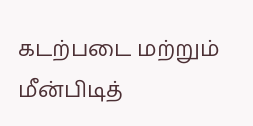கடற்படை மற்றும் மீன்பிடித்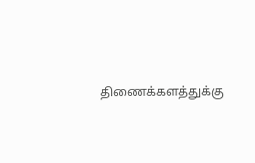திணைக்களத்துக்கு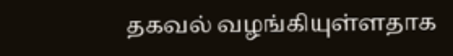தகவல் வழங்கியுள்ளதாக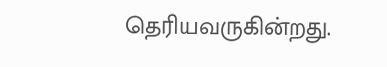தெரியவருகின்றது.